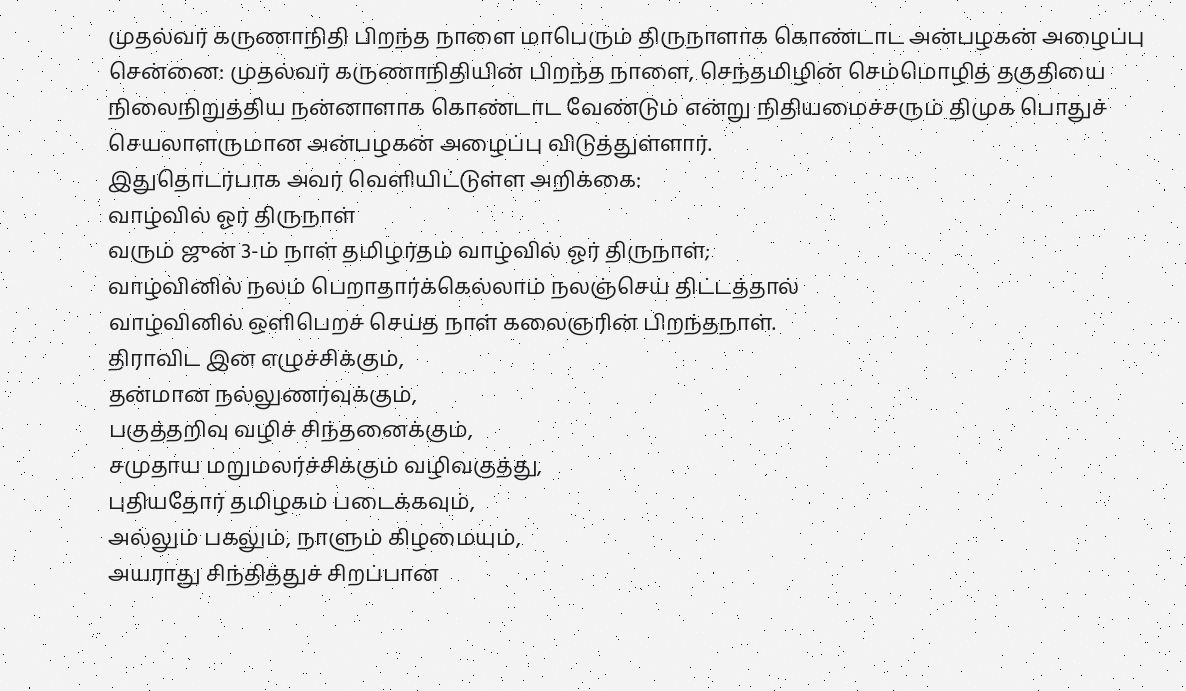முதல்வர் கருணாநிதி பிறந்த நாளை மாபெரும் திருநாளாக கொண்டாட அன்பழகன் அழைப்பு
சென்னை: முதல்வர் கருணாநிதியின் பிறந்த நாளை, செந்தமிழின் செம்மொழித் தகுதியை நிலைநிறுத்திய நன்னாளாக கொண்டாட வேண்டும் என்று நிதியமைச்சரும் திமுக பொதுச் செயலாளருமான அன்பழகன் அழைப்பு விடுத்துள்ளார்.
இதுதொடர்பாக அவர் வெளியிட்டுள்ள அறிக்கை:
வாழ்வில் ஓர் திருநாள்
வரும் ஜுன் 3-ம் நாள் தமிழர்தம் வாழ்வில் ஓர் திருநாள்;
வாழ்வினில் நலம் பெறாதார்க்கெல்லாம் நலஞ்செய் திட்டத்தால்
வாழ்வினில் ஒளிபெறச் செய்த நாள் கலைஞரின் பிறந்தநாள்.
திராவிட இன எழுச்சிக்கும்,
தன்மான நல்லுணர்வுக்கும்,
பகுத்தறிவு வழிச் சிந்தனைக்கும்,
சமுதாய மறுமலர்ச்சிக்கும் வழிவகுத்து,
புதியதோர் தமிழகம் படைக்கவும்,
அல்லும் பகலும், நாளும் கிழமையும்,
அயராது சிந்தித்துச் சிறப்பான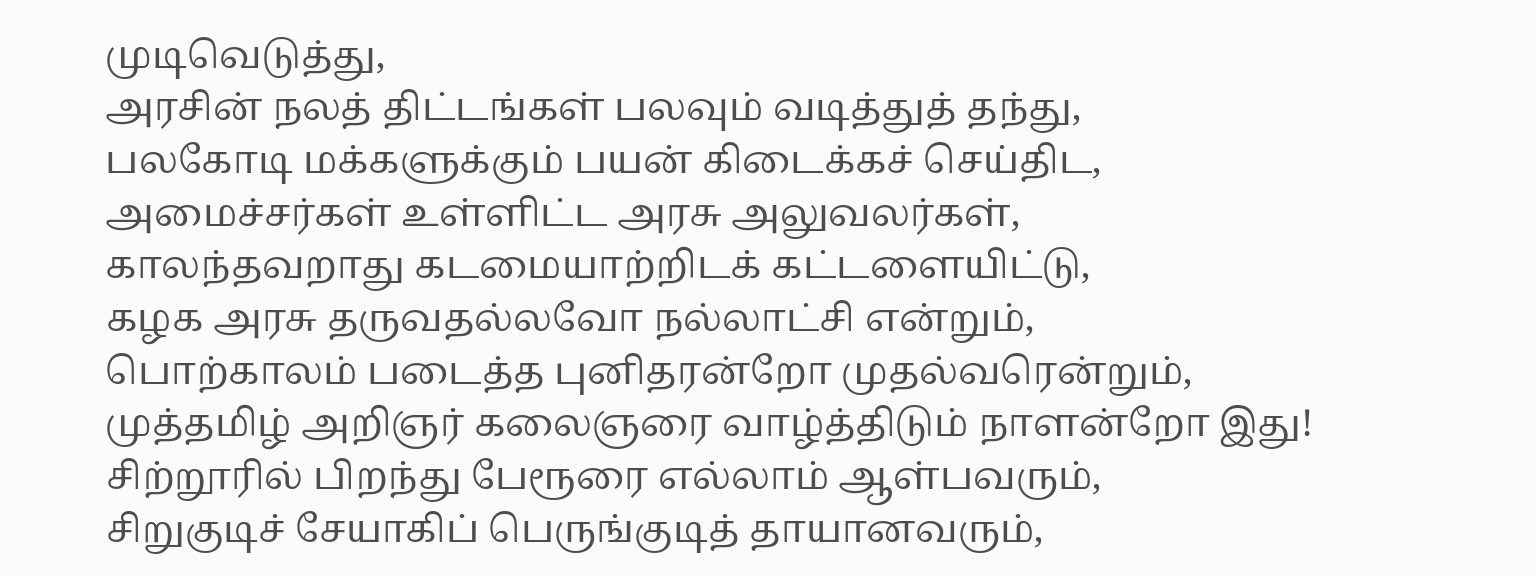முடிவெடுத்து,
அரசின் நலத் திட்டங்கள் பலவும் வடித்துத் தந்து,
பலகோடி மக்களுக்கும் பயன் கிடைக்கச் செய்திட,
அமைச்சர்கள் உள்ளிட்ட அரசு அலுவலர்கள்,
காலந்தவறாது கடமையாற்றிடக் கட்டளையிட்டு,
கழக அரசு தருவதல்லவோ நல்லாட்சி என்றும்,
பொற்காலம் படைத்த புனிதரன்றோ முதல்வரென்றும்,
முத்தமிழ் அறிஞர் கலைஞரை வாழ்த்திடும் நாளன்றோ இது!
சிற்றூரில் பிறந்து பேரூரை எல்லாம் ஆள்பவரும்,
சிறுகுடிச் சேயாகிப் பெருங்குடித் தாயானவரும்,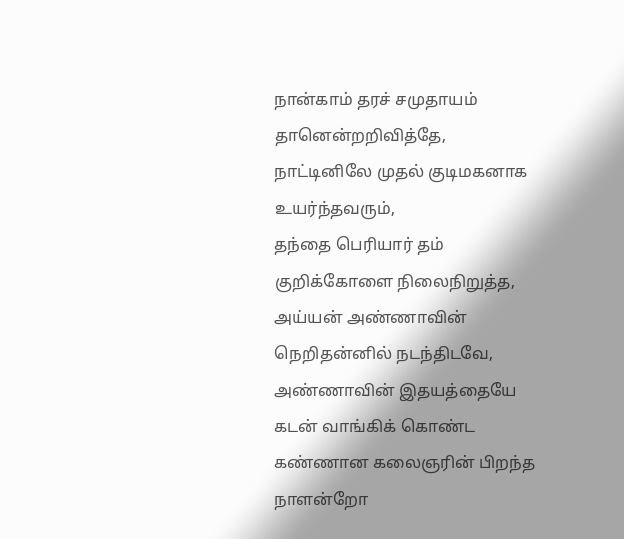நான்காம் தரச் சமுதாயம் தானென்றறிவித்தே,
நாட்டினிலே முதல் குடிமகனாக உயர்ந்தவரும்,
தந்தை பெரியார் தம் குறிக்கோளை நிலைநிறுத்த,
அய்யன் அண்ணாவின் நெறிதன்னில் நடந்திடவே,
அண்ணாவின் இதயத்தையே கடன் வாங்கிக் கொண்ட
கண்ணான கலைஞரின் பிறந்த நாளன்றோ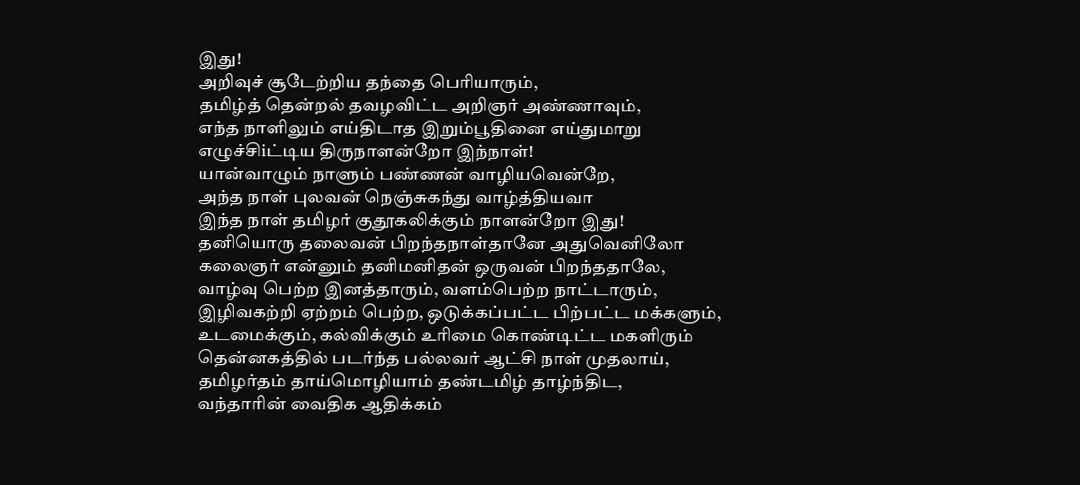இது!
அறிவுச் சூடேற்றிய தந்தை பெரியாரும்,
தமிழ்த் தென்றல் தவழவிட்ட அறிஞர் அண்ணாவும்,
எந்த நாளிலும் எய்திடாத இறும்பூதினை எய்துமாறு
எழுச்சிiட்டிய திருநாளன்றோ இந்நாள்!
யான்வாழும் நாளும் பண்ணன் வாழியவென்றே,
அந்த நாள் புலவன் நெஞ்சுகந்து வாழ்த்தியவா
இந்த நாள் தமிழர் குதூகலிக்கும் நாளன்றோ இது!
தனியொரு தலைவன் பிறந்தநாள்தானே அதுவெனிலோ
கலைஞர் என்னும் தனிமனிதன் ஒருவன் பிறந்ததாலே,
வாழ்வு பெற்ற இனத்தாரும், வளம்பெற்ற நாட்டாரும்,
இழிவகற்றி ஏற்றம் பெற்ற, ஒடுக்கப்பட்ட பிற்பட்ட மக்களும்,
உடமைக்கும், கல்விக்கும் உரிமை கொண்டிட்ட மகளிரும்
தென்னகத்தில் படர்ந்த பல்லவர் ஆட்சி நாள் முதலாய்,
தமிழர்தம் தாய்மொழியாம் தண்டமிழ் தாழ்ந்திட,
வந்தாரின் வைதிக ஆதிக்கம்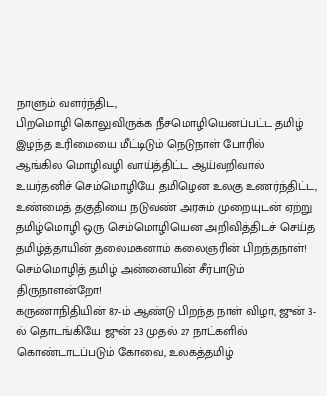நாளும் வளர்ந்திட,
பிறமொழி கொலுவிருக்க நீசமொழியெனப்பட்ட தமிழ்
இழந்த உரிமையை மீட்டிடும் நெடுநாள் போரில்
ஆங்கில மொழிவழி வாய்த்திட்ட ஆய்வறிவால்
உயர்தனிச் செம்மொழியே தமிழென உலகு உணர்ந்திட்ட,
உண்மைத் தகுதியை நடுவண் அரசும் முறையுடன் ஏற்று
தமிழ்மொழி ஒரு செம்மொழியென அறிவித்திடச் செய்த
தமிழ்த்தாயின் தலைமகனாம் கலைஞரின் பிறந்தநாள்!
செம்மொழித் தமிழ் அன்னையின் சீர்பாடும் திருநாளன்றோ!
கருணாநிதியின் 87-ம் ஆண்டு பிறந்த நாள் விழா, ஜுன் 3-ல் தொடங்கியே ஜுன் 23 முதல் 27 நாட்களில் கொண்டாடப்படும் கோவை, உலகத்தமிழ்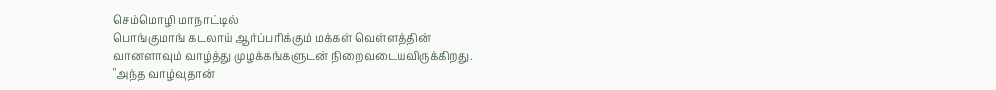செம்மொழி மாநாட்டில்
பொங்குமாங் கடலாய் ஆர்ப்பரிக்கும் மக்கள் வெள்ளத்தின்
வானளாவும் வாழ்த்து முழக்கங்களுடன் நிறைவடையவிருக்கிறது.
"அந்த வாழ்வுதான்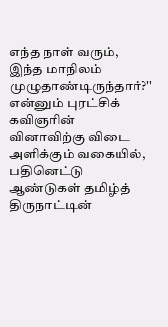எந்த நாள் வரும்,
இந்த மாநிலம் முழுதாண்டிருந்தார்?''
என்னும் புரட்சிக் கவிஞரின் வினாவிற்கு விடை அளிக்கும் வகையில்,
பதினெட்டு ஆண்டுகள் தமிழ்த் திருநாட்டின்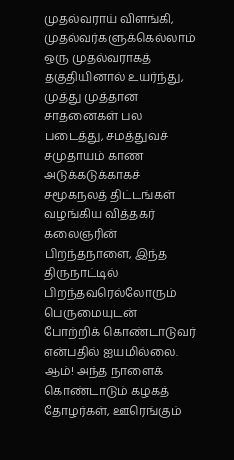முதல்வராய் விளங்கி, முதல்வர்களுக்கெல்லாம் ஒரு முதல்வராகத் தகுதியினால் உயர்ந்து, முத்து முத்தான சாதனைகள் பல படைத்து, சமத்துவச் சமுதாயம் காண அடுக்கடுக்காகச் சமூகநலத் திட்டங்கள் வழங்கிய வித்தகர் கலைஞரின் பிறந்தநாளை, இந்த திருநாட்டில் பிறந்தவரெல்லோரும் பெருமையுடன் போற்றிக் கொண்டாடுவர் என்பதில் ஐயமில்லை.
ஆம்! அந்த நாளைக் கொண்டாடும் கழகத் தோழர்கள், ஊரெங்கும்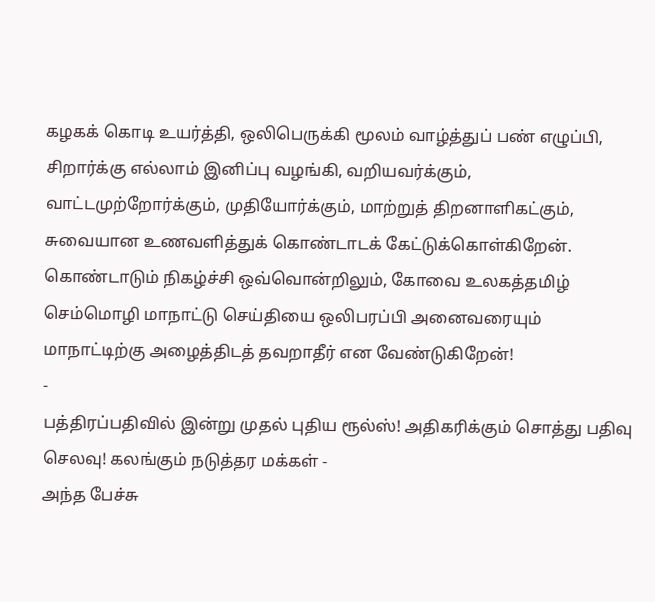கழகக் கொடி உயர்த்தி, ஒலிபெருக்கி மூலம் வாழ்த்துப் பண் எழுப்பி, சிறார்க்கு எல்லாம் இனிப்பு வழங்கி, வறியவர்க்கும், வாட்டமுற்றோர்க்கும், முதியோர்க்கும், மாற்றுத் திறனாளிகட்கும், சுவையான உணவளித்துக் கொண்டாடக் கேட்டுக்கொள்கிறேன். கொண்டாடும் நிகழ்ச்சி ஒவ்வொன்றிலும், கோவை உலகத்தமிழ் செம்மொழி மாநாட்டு செய்தியை ஒலிபரப்பி அனைவரையும் மாநாட்டிற்கு அழைத்திடத் தவறாதீர் என வேண்டுகிறேன்!
-
பத்திரப்பதிவில் இன்று முதல் புதிய ரூல்ஸ்! அதிகரிக்கும் சொத்து பதிவு செலவு! கலங்கும் நடுத்தர மக்கள் -
அந்த பேச்சு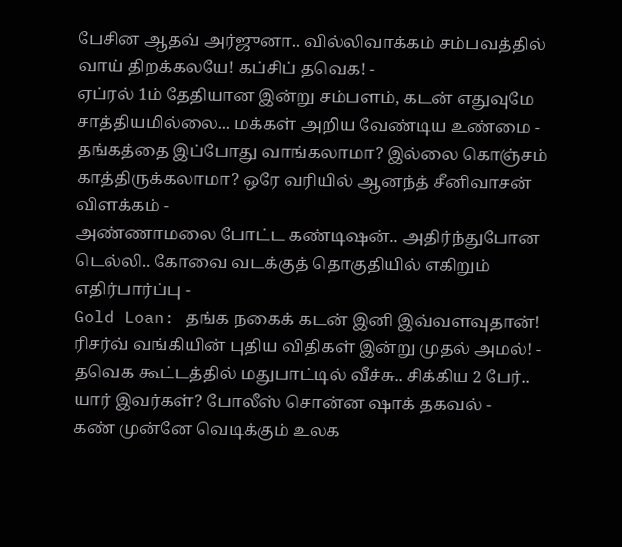பேசின ஆதவ் அர்ஜுனா.. வில்லிவாக்கம் சம்பவத்தில் வாய் திறக்கலயே! கப்சிப் தவெக! -
ஏப்ரல் 1ம் தேதியான இன்று சம்பளம், கடன் எதுவுமே சாத்தியமில்லை... மக்கள் அறிய வேண்டிய உண்மை -
தங்கத்தை இப்போது வாங்கலாமா? இல்லை கொஞ்சம் காத்திருக்கலாமா? ஒரே வரியில் ஆனந்த் சீனிவாசன் விளக்கம் -
அண்ணாமலை போட்ட கண்டிஷன்.. அதிர்ந்துபோன டெல்லி.. கோவை வடக்குத் தொகுதியில் எகிறும் எதிர்பார்ப்பு -
Gold Loan: தங்க நகைக் கடன் இனி இவ்வளவுதான்! ரிசர்வ் வங்கியின் புதிய விதிகள் இன்று முதல் அமல்! -
தவெக கூட்டத்தில் மதுபாட்டில் வீச்சு.. சிக்கிய 2 பேர்.. யார் இவர்கள்? போலீஸ் சொன்ன ஷாக் தகவல் -
கண் முன்னே வெடிக்கும் உலக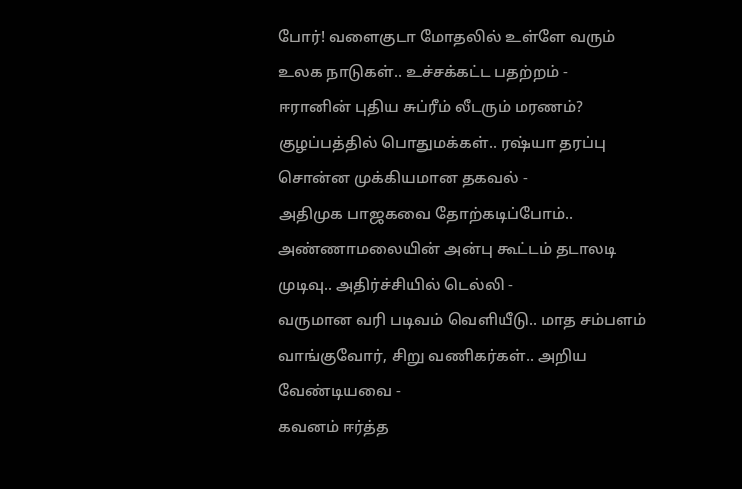போர்! வளைகுடா மோதலில் உள்ளே வரும் உலக நாடுகள்.. உச்சக்கட்ட பதற்றம் -
ஈரானின் புதிய சுப்ரீம் லீடரும் மரணம்? குழப்பத்தில் பொதுமக்கள்.. ரஷ்யா தரப்பு சொன்ன முக்கியமான தகவல் -
அதிமுக பாஜகவை தோற்கடிப்போம்.. அண்ணாமலையின் அன்பு கூட்டம் தடாலடி முடிவு.. அதிர்ச்சியில் டெல்லி -
வருமான வரி படிவம் வெளியீடு.. மாத சம்பளம் வாங்குவோர், சிறு வணிகர்கள்.. அறிய வேண்டியவை -
கவனம் ஈர்த்த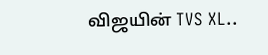விஜயின் TVS XL..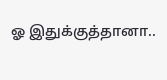ஓ இதுக்குத்தானா..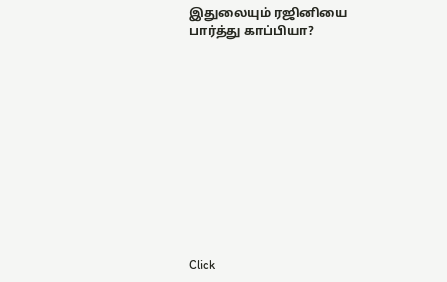இதுலையும் ரஜினியை பார்த்து காப்பியா?












Click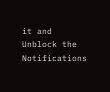it and Unblock the Notifications